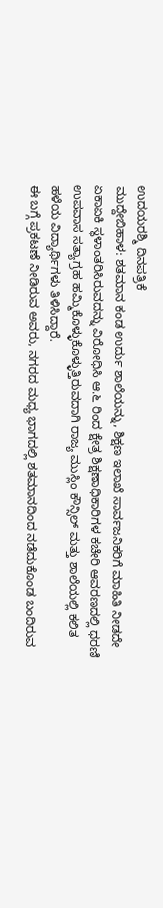ಉದಯರಶ್ಮಿ ದಿನಪತ್ರಿಕೆ
ಮುದ್ದೇಬಿಹಾಳ: ಶತಮಾನ ಕಂಡ ಉರ್ದು ಶಾಲೆಯನ್ನು, ಶಿಕ್ಷಣ ಇಲಾಖೆ ಸಾರ್ವಜನಿಕರಿಗೆ ಮಾಹಿತಿ ನೀಡದೇ ಏಕಾಏಕಿ ಸ್ಥಳಾಂತರಿಸಿರುವದನ್ನು ವಿರೋಧಿಸಿ ಆ.೬ ರಿಂದ ಕ್ಷೇತ್ರ ಶಿಕ್ಷಣಾಧಿಕಾರಿಗಳ ಕಚೇರಿ ಆವರಣದಲ್ಲಿ ಧರಣಿ ಉಪವಾಸ ಸತ್ಯಾಗ್ರಹ ಹಮ್ಮಿಕೊಳ್ಳುಕೊಳ್ಳುತ್ತಿರುವದಾಗಿ ರಾಜ್ಯ ಮುಸ್ಲಿಂ ಕೌನ್ಸಿಲ್ ಮತ್ತು ಶಾಲೆಯಲ್ಲಿ ಕಲಿತ ಹಳೆಯ ವಿದ್ಯಾರ್ಥಿಗಳು ತಿಳಿಸಿದ್ದಾರೆ.
ಈ ಬಗ್ಗೆ ಪ್ರಕಟಣೆ ನೀಡಿರುವ ಅವರು, ನಗರದ ಮಧ್ಯ ಭಾಗದಲ್ಲಿ ಶತಮಾನದಿಂದ ನಡೆದುಕೊಂಡ ಬಂದಿರುವ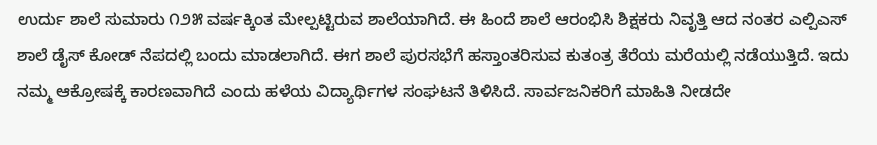ಉರ್ದು ಶಾಲೆ ಸುಮಾರು ೧೨೫ ವರ್ಷಕ್ಕಿಂತ ಮೇಲ್ಪಟ್ಟಿರುವ ಶಾಲೆಯಾಗಿದೆ. ಈ ಹಿಂದೆ ಶಾಲೆ ಆರಂಭಿಸಿ ಶಿಕ್ಷಕರು ನಿವೃತ್ತಿ ಆದ ನಂತರ ಎಲ್ಪಿಎಸ್ ಶಾಲೆ ಡೈಸ್ ಕೋಡ್ ನೆಪದಲ್ಲಿ ಬಂದು ಮಾಡಲಾಗಿದೆ. ಈಗ ಶಾಲೆ ಪುರಸಭೆಗೆ ಹಸ್ತಾಂತರಿಸುವ ಕುತಂತ್ರ ತೆರೆಯ ಮರೆಯಲ್ಲಿ ನಡೆಯುತ್ತಿದೆ. ಇದು ನಮ್ಮ ಆಕ್ರೋಷಕ್ಕೆ ಕಾರಣವಾಗಿದೆ ಎಂದು ಹಳೆಯ ವಿದ್ಯಾರ್ಥಿಗಳ ಸಂಘಟನೆ ತಿಳಿಸಿದೆ. ಸಾರ್ವಜನಿಕರಿಗೆ ಮಾಹಿತಿ ನೀಡದೇ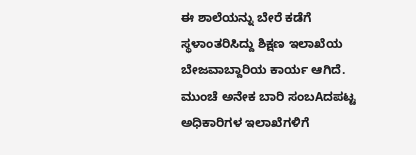ಈ ಶಾಲೆಯನ್ನು ಬೇರೆ ಕಡೆಗೆ ಸ್ಥಳಾಂತರಿಸಿದ್ದು ಶಿಕ್ಷಣ ಇಲಾಖೆಯ ಬೇಜವಾಬ್ದಾರಿಯ ಕಾರ್ಯ ಆಗಿದೆ. ಮುಂಚೆ ಅನೇಕ ಬಾರಿ ಸಂಬAದಪಟ್ಟ ಅಧಿಕಾರಿಗಳ ಇಲಾಖೆಗಳಿಗೆ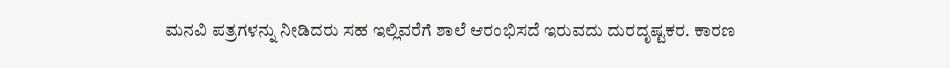ಮನವಿ ಪತ್ರಗಳನ್ನು ನೀಡಿದರು ಸಹ ಇಲ್ಲಿವರೆಗೆ ಶಾಲೆ ಆರಂಭಿಸದೆ ಇರುವದು ದುರದೃಷ್ಟಕರ. ಕಾರಣ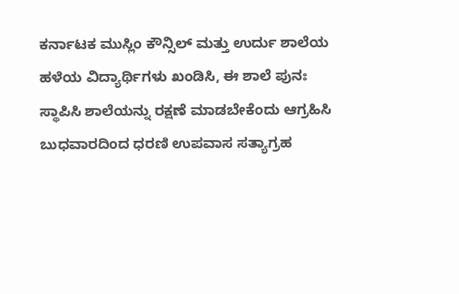ಕರ್ನಾಟಕ ಮುಸ್ಲಿಂ ಕೌನ್ಸಿಲ್ ಮತ್ತು ಉರ್ದು ಶಾಲೆಯ ಹಳೆಯ ವಿದ್ಯಾರ್ಥಿಗಳು ಖಂಡಿಸಿ, ಈ ಶಾಲೆ ಪುನಃ ಸ್ಥಾಪಿಸಿ ಶಾಲೆಯನ್ನು ರಕ್ಷಣೆ ಮಾಡಬೇಕೆಂದು ಆಗ್ರಹಿಸಿ ಬುಧವಾರದಿಂದ ಧರಣಿ ಉಪವಾಸ ಸತ್ಯಾಗ್ರಹ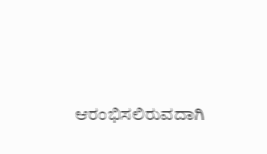ಆರಂಭಿಸಲಿರುವದಾಗಿ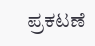ಪ್ರಕಟಣೆ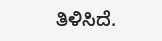ತಿಳಿಸಿದೆ.